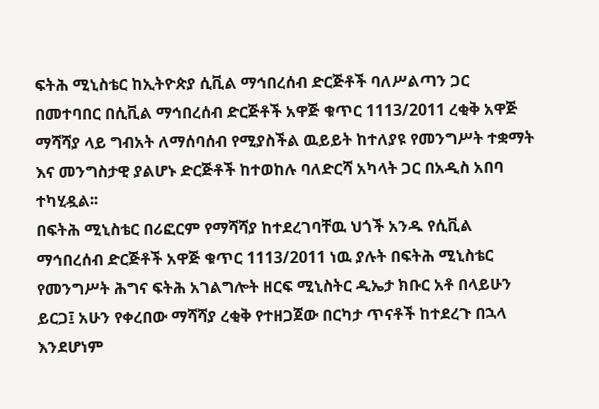ፍትሕ ሚኒስቴር ከኢትዮጵያ ሲቪል ማኅበረሰብ ድርጅቶች ባለሥልጣን ጋር በመተባበር በሲቪል ማኅበረሰብ ድርጅቶች አዋጅ ቁጥር 1113/2011 ረቂቅ አዋጅ ማሻሻያ ላይ ግብአት ለማሰባሰብ የሚያስችል ዉይይት ከተለያዩ የመንግሥት ተቋማት እና መንግስታዊ ያልሆኑ ድርጅቶች ከተወከሉ ባለድርሻ አካላት ጋር በአዲስ አበባ ተካሂዷል፡፡
በፍትሕ ሚኒስቴር በሪፎርም የማሻሻያ ከተደረገባቸዉ ህጎች አንዱ የሲቪል ማኅበረሰብ ድርጅቶች አዋጅ ቁጥር 1113/2011 ነዉ ያሉት በፍትሕ ሚኒስቴር የመንግሥት ሕግና ፍትሕ አገልግሎት ዘርፍ ሚኒስትር ዲኤታ ክቡር አቶ በላይሁን ይርጋ፤ አሁን የቀረበው ማሻሻያ ረቂቅ የተዘጋጀው በርካታ ጥናቶች ከተደረጉ በኋላ እንደሆነም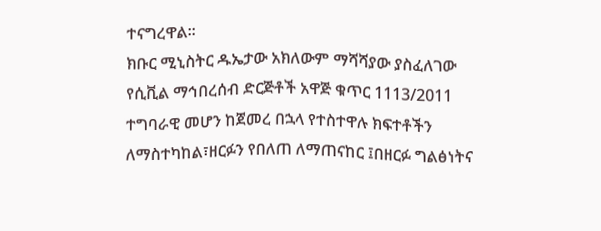ተናግረዋል፡፡
ክቡር ሚኒስትር ዱኤታው አክለውም ማሻሻያው ያስፈለገው የሲቪል ማኅበረሰብ ድርጅቶች አዋጅ ቁጥር 1113/2011 ተግባራዊ መሆን ከጀመረ በኋላ የተስተዋሉ ክፍተቶችን ለማስተካከል፣ዘርፉን የበለጠ ለማጠናከር ፤በዘርፉ ግልፅነትና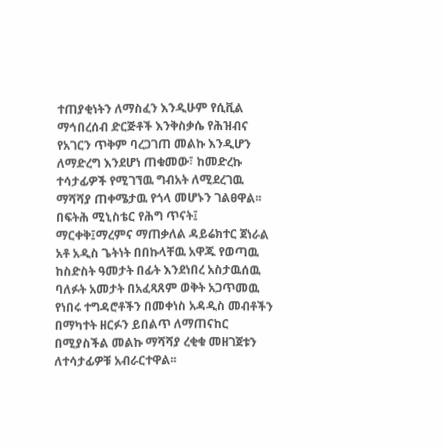ተጠያቂነትን ለማስፈን እንዲሁም የሲቪል ማኅበረሰብ ድርጅቶች እንቅስቃሴ የሕዝብና የአገርን ጥቅም ባረጋገጠ መልኩ እንዲሆን ለማድረግ እንደሆነ ጠቁመው፣ ከመድረኩ ተሳታፊዎች የሚገኘዉ ግብአት ለሚደረገዉ ማሻሻያ ጠቀሜታዉ የጎላ መሆኑን ገልፀዋል፡፡
በፍትሕ ሚኒስቴር የሕግ ጥናት፤ ማርቀቅ፤ማረምና ማጠቃለል ዳይሬክተር ጀነራል አቶ አዲስ ጌትነት በበኩላቸዉ አዋጁ የወጣዉ ከስድስት ዓመታት በፊት እንደነበረ አስታዉሰዉ ባለፉት አመታት በአፈጻጸም ወቅት አጋጥመዉ የነበሩ ተግዳሮቶችን በመቀነስ አዳዲስ መብቶችን በማካተት ዘርፉን ይበልጥ ለማጠናከር በሚያስችል መልኩ ማሻሻያ ረቂቁ መዘገጀቱን ለተሳታፊዎቹ አብራርተዋል፡፡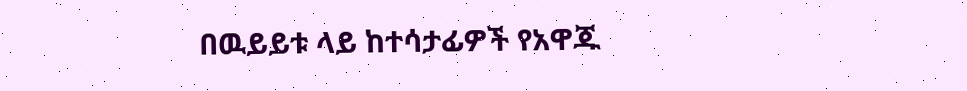በዉይይቱ ላይ ከተሳታፊዎች የአዋጁ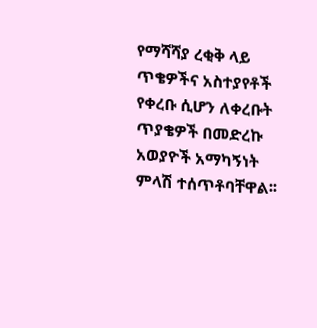የማሻሻያ ረቂቅ ላይ ጥቄዎችና አስተያየቶች የቀረቡ ሲሆን ለቀረቡት ጥያቄዎች በመድረኩ አወያዮች አማካኝነት ምላሽ ተሰጥቶባቸዋል፡፡